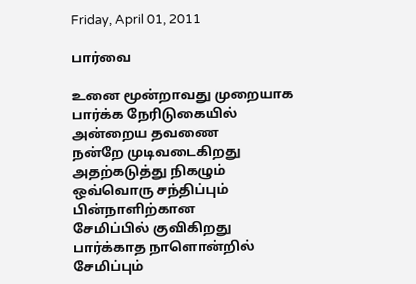Friday, April 01, 2011

பார்வை

உனை மூன்றாவது முறையாக
பார்க்க நேரிடுகையில்
அன்றைய தவணை
நன்றே முடிவடைகிறது
அதற்கடுத்து நிகழும்
ஒவ்வொரு சந்திப்பும்
பின்நாளிற்கான
சேமிப்பில் குவிகிறது
பார்க்காத நாளொன்றில்
சேமிப்பும்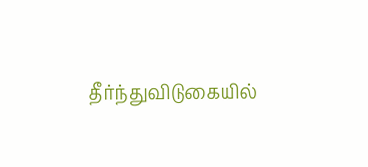தீர்ந்துவிடுகையில்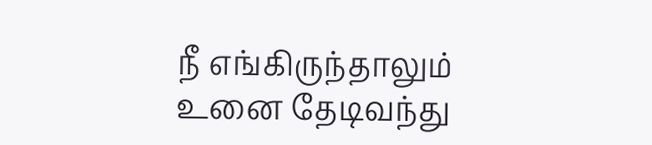நீ எங்கிருந்தாலும்
உனை தேடிவந்து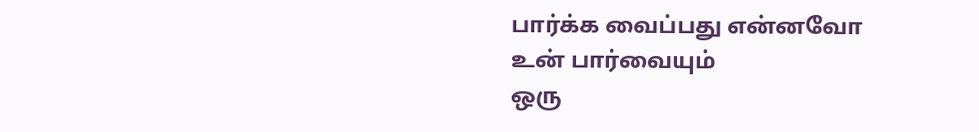பார்க்க வைப்பது என்னவோ
உன் பார்வையும்
ஒரு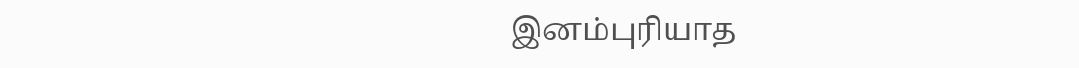இனம்புரியாத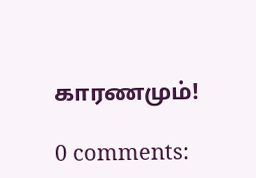காரணமும்!

0 comments: